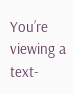You’re viewing a text-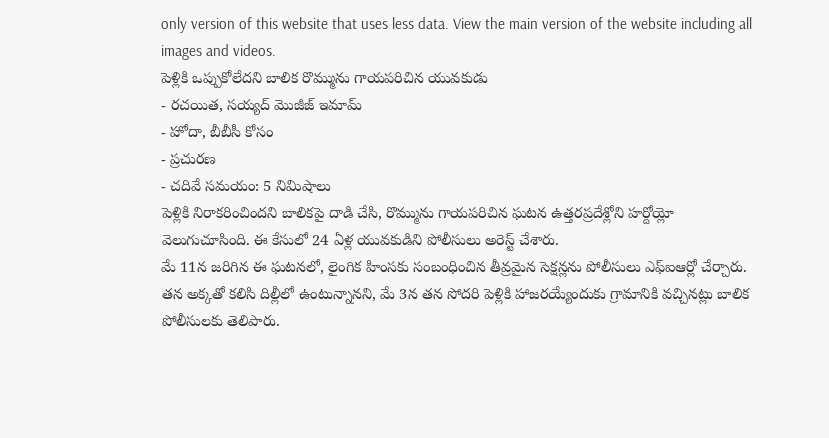only version of this website that uses less data. View the main version of the website including all images and videos.
పెళ్లికి ఒప్పుకోలేదని బాలిక రొమ్మును గాయపరిచిన యువకుడు
- రచయిత, సయ్యద్ మొజీజ్ ఇమామ్
- హోదా, బీబీసీ కోసం
- ప్రచురణ
- చదివే సమయం: 5 నిమిషాలు
పెళ్లికి నిరాకరించిందని బాలికపై దాడి చేసి, రొమ్మును గాయపరిచిన ఘటన ఉత్తరప్రదేశ్లోని హర్దోయ్లో వెలుగుచూసింది. ఈ కేసులో 24 ఏళ్ల యువకుడిని పోలీసులు అరెస్ట్ చేశారు.
మే 11న జరిగిన ఈ ఘటనలో, లైంగిక హింసకు సంబంధించిన తీవ్రమైన సెక్షన్లను పోలీసులు ఎఫ్ఐఆర్లో చేర్చారు.
తన అక్కతో కలిసి దిల్లీలో ఉంటున్నానని, మే 3న తన సోదరి పెళ్లికి హాజరయ్యేందుకు గ్రామానికి వచ్చినట్లు బాలిక పోలీసులకు తెలిపారు.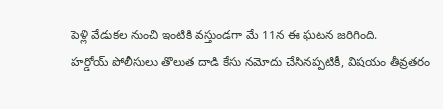పెళ్లి వేడుకల నుంచి ఇంటికి వస్తుండగా మే 11న ఈ ఘటన జరిగింది.
హర్డోయ్ పోలీసులు తొలుత దాడి కేసు నమోదు చేసినప్పటికీ, విషయం తీవ్రతరం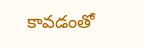కావడంతో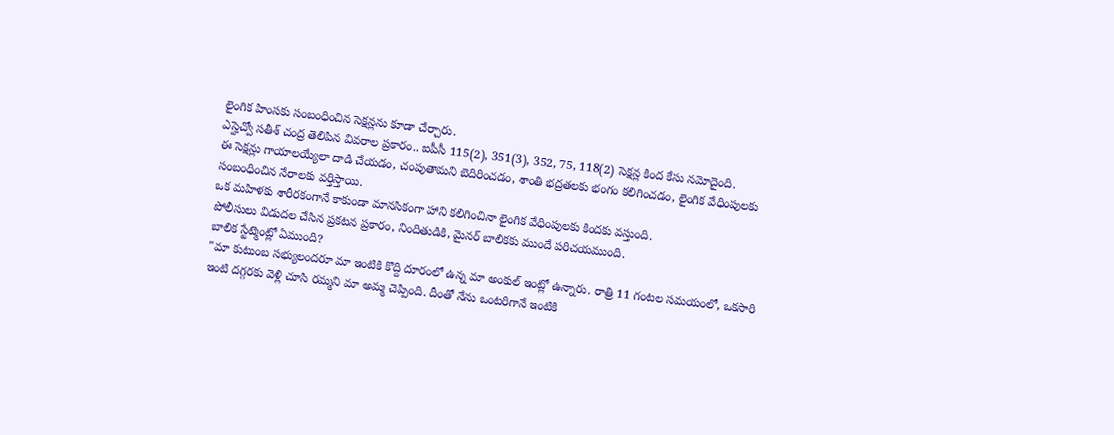లైంగిక హింసకు సంబంధించిన సెక్షన్లను కూడా చేర్చారు.
ఎస్హెచ్వో సతీశ్ చంద్ర తెలిపిన వివరాల ప్రకారం.. ఐపీసీ 115(2), 351(3), 352, 75, 118(2) సెక్షన్ల కింద కేసు నమోదైంది.
ఈ సెక్షన్లు గాయాలయ్యేలా దాడి చేయడం, చంపుతామని బెదిరించడం, శాంతి భద్రతలకు భంగం కలిగించడం, లైంగిక వేధింపులకు సంబంధించిన నేరాలకు వర్తిస్తాయి.
ఒక మహిళకు శారీరకంగానే కాకుండా మానసికంగా హాని కలిగించినా లైంగిక వేధింపులకు కిందకు వస్తుంది.
పోలీసులు విడుదల చేసిన ప్రకటన ప్రకారం, నిందితుడికి, మైనర్ బాలికకు ముందే పరిచయముంది.
బాలిక స్టేట్మెంట్లో ఏముంది?
"మా కుటుంబ సభ్యులందరూ మా ఇంటికి కొద్ది దూరంలో ఉన్న మా అంకుల్ ఇంట్లో ఉన్నారు. రాత్రి 11 గంటల సమయంలో, ఒకసారి ఇంటి దగ్గరకు వెళ్లి చూసి రమ్మని మా అమ్మ చెప్పింది. దీంతో నేను ఒంటరిగానే ఇంటికి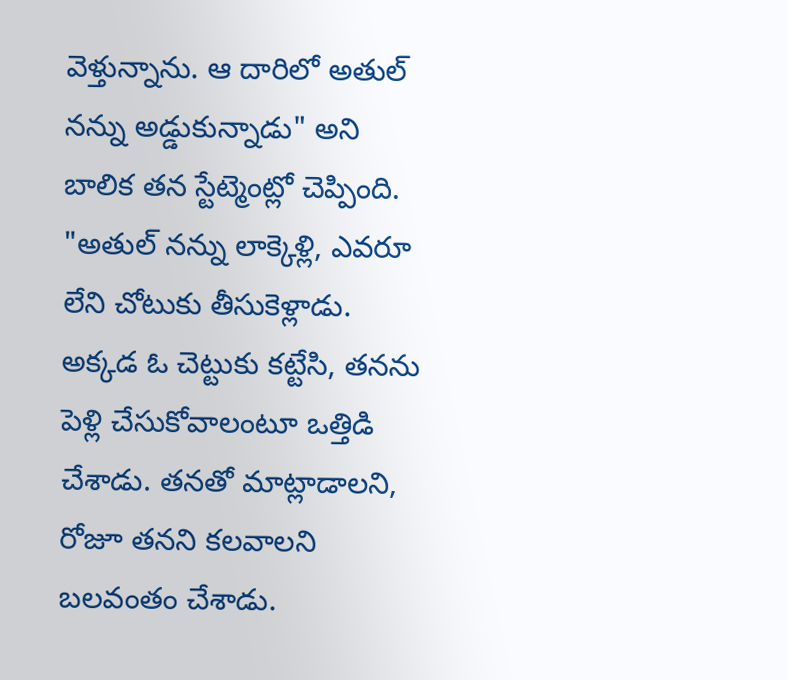వెళ్తున్నాను. ఆ దారిలో అతుల్ నన్ను అడ్డుకున్నాడు" అని బాలిక తన స్టేట్మెంట్లో చెప్పింది.
"అతుల్ నన్ను లాక్కెళ్లి, ఎవరూ లేని చోటుకు తీసుకెళ్లాడు. అక్కడ ఓ చెట్టుకు కట్టేసి, తనను పెళ్లి చేసుకోవాలంటూ ఒత్తిడి చేశాడు. తనతో మాట్లాడాలని, రోజూ తనని కలవాలని బలవంతం చేశాడు.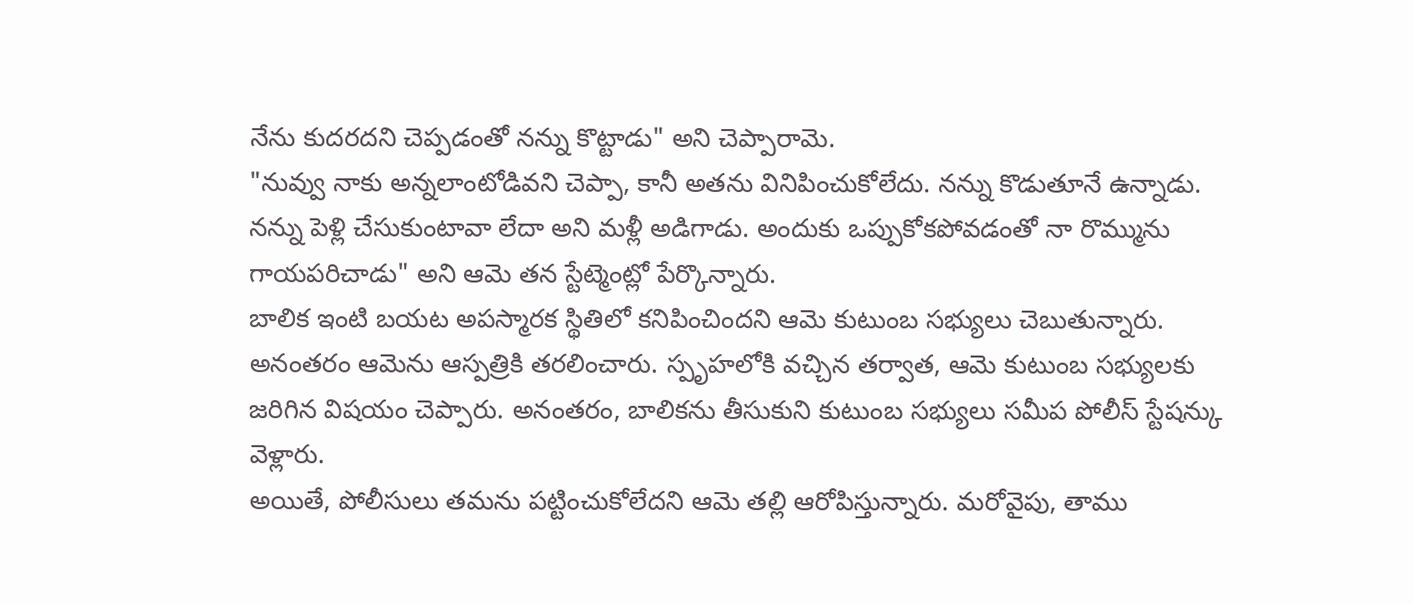నేను కుదరదని చెప్పడంతో నన్ను కొట్టాడు" అని చెప్పారామె.
"నువ్వు నాకు అన్నలాంటోడివని చెప్పా, కానీ అతను వినిపించుకోలేదు. నన్ను కొడుతూనే ఉన్నాడు. నన్ను పెళ్లి చేసుకుంటావా లేదా అని మళ్లీ అడిగాడు. అందుకు ఒప్పుకోకపోవడంతో నా రొమ్మును గాయపరిచాడు" అని ఆమె తన స్టేట్మెంట్లో పేర్కొన్నారు.
బాలిక ఇంటి బయట అపస్మారక స్థితిలో కనిపించిందని ఆమె కుటుంబ సభ్యులు చెబుతున్నారు.
అనంతరం ఆమెను ఆస్పత్రికి తరలించారు. స్పృహలోకి వచ్చిన తర్వాత, ఆమె కుటుంబ సభ్యులకు జరిగిన విషయం చెప్పారు. అనంతరం, బాలికను తీసుకుని కుటుంబ సభ్యులు సమీప పోలీస్ స్టేషన్కు వెళ్లారు.
అయితే, పోలీసులు తమను పట్టించుకోలేదని ఆమె తల్లి ఆరోపిస్తున్నారు. మరోవైపు, తాము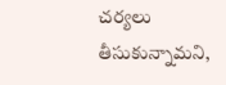చర్యలు తీసుకున్నామని,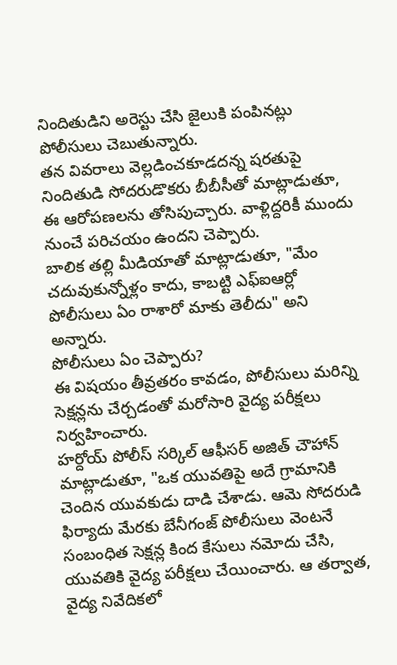నిందితుడిని అరెస్టు చేసి జైలుకి పంపినట్లు పోలీసులు చెబుతున్నారు.
తన వివరాలు వెల్లడించకూడదన్న షరతుపై నిందితుడి సోదరుడొకరు బీబీసీతో మాట్లాడుతూ, ఈ ఆరోపణలను తోసిపుచ్చారు. వాళ్లిద్దరికీ ముందు నుంచే పరిచయం ఉందని చెప్పారు.
బాలిక తల్లి మీడియాతో మాట్లాడుతూ, "మేం చదువుకున్నోళ్లం కాదు, కాబట్టి ఎఫ్ఐఆర్లో పోలీసులు ఏం రాశారో మాకు తెలీదు" అని అన్నారు.
పోలీసులు ఏం చెప్పారు?
ఈ విషయం తీవ్రతరం కావడం, పోలీసులు మరిన్ని సెక్షన్లను చేర్చడంతో మరోసారి వైద్య పరీక్షలు నిర్వహించారు.
హర్దోయ్ పోలీస్ సర్కిల్ ఆఫీసర్ అజిత్ చౌహాన్ మాట్లాడుతూ, "ఒక యువతిపై అదే గ్రామానికి చెందిన యువకుడు దాడి చేశాడు. ఆమె సోదరుడి ఫిర్యాదు మేరకు బేనీగంజ్ పోలీసులు వెంటనే సంబంధిత సెక్షన్ల కింద కేసులు నమోదు చేసి, యువతికి వైద్య పరీక్షలు చేయించారు. ఆ తర్వాత, వైద్య నివేదికలో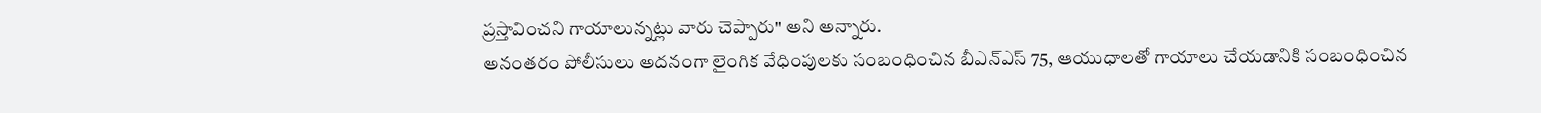ప్రస్తావించని గాయాలున్నట్లు వారు చెప్పారు" అని అన్నారు.
అనంతరం పోలీసులు అదనంగా లైంగిక వేధింపులకు సంబంధించిన బీఎన్ఎస్ 75, ఆయుధాలతో గాయాలు చేయడానికి సంబంధించిన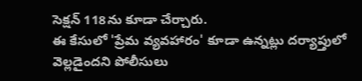సెక్షన్ 118ను కూడా చేర్చారు.
ఈ కేసులో 'ప్రేమ వ్యవహారం' కూడా ఉన్నట్లు దర్యాప్తులో వెల్లడైందని పోలీసులు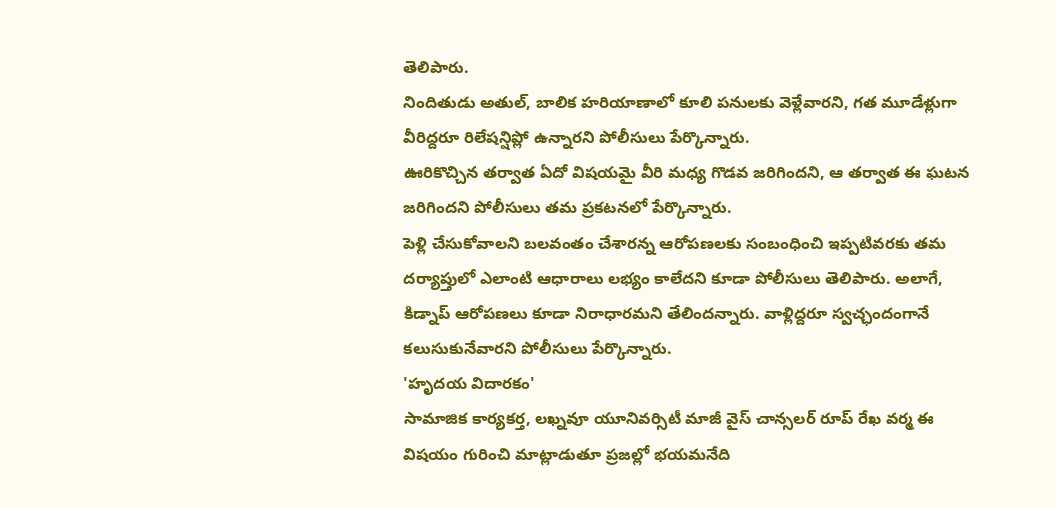తెలిపారు.
నిందితుడు అతుల్, బాలిక హరియాణాలో కూలి పనులకు వెళ్లేవారని, గత మూడేళ్లుగా వీరిద్దరూ రిలేషన్షిప్లో ఉన్నారని పోలీసులు పేర్కొన్నారు.
ఊరికొచ్చిన తర్వాత ఏదో విషయమై వీరి మధ్య గొడవ జరిగిందని, ఆ తర్వాత ఈ ఘటన జరిగిందని పోలీసులు తమ ప్రకటనలో పేర్కొన్నారు.
పెళ్లి చేసుకోవాలని బలవంతం చేశారన్న ఆరోపణలకు సంబంధించి ఇప్పటివరకు తమ దర్యాప్తులో ఎలాంటి ఆధారాలు లభ్యం కాలేదని కూడా పోలీసులు తెలిపారు. అలాగే, కిడ్నాప్ ఆరోపణలు కూడా నిరాధారమని తేలిందన్నారు. వాళ్లిద్దరూ స్వచ్ఛందంగానే కలుసుకునేవారని పోలీసులు పేర్కొన్నారు.
'హృదయ విదారకం'
సామాజిక కార్యకర్త, లఖ్నవూ యూనివర్సిటీ మాజీ వైస్ చాన్సలర్ రూప్ రేఖ వర్మ ఈ విషయం గురించి మాట్లాడుతూ ప్రజల్లో భయమనేది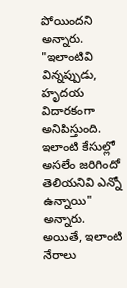పోయిందని అన్నారు.
"ఇలాంటివి విన్నప్పుడు, హృదయ విదారకంగా అనిపిస్తుంది. ఇలాంటి కేసుల్లో అసలేం జరిగిందో తెలియనివి ఎన్నో ఉన్నాయి" అన్నారు.
అయితే, ఇలాంటి నేరాలు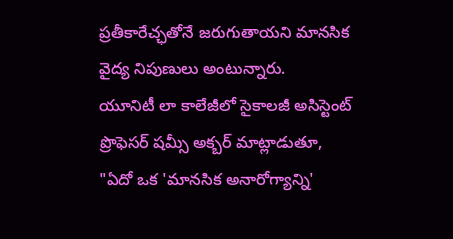ప్రతీకారేచ్ఛతోనే జరుగుతాయని మానసిక వైద్య నిపుణులు అంటున్నారు.
యూనిటీ లా కాలేజీలో సైకాలజీ అసిస్టెంట్ ప్రొఫెసర్ షమ్సీ అక్బర్ మాట్లాడుతూ, "ఏదో ఒక 'మానసిక అనారోగ్యాన్ని'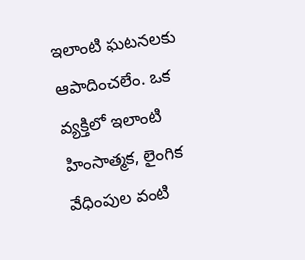ఇలాంటి ఘటనలకు ఆపాదించలేం. ఒక వ్యక్తిలో ఇలాంటి హింసాత్మక, లైంగిక వేధింపుల వంటి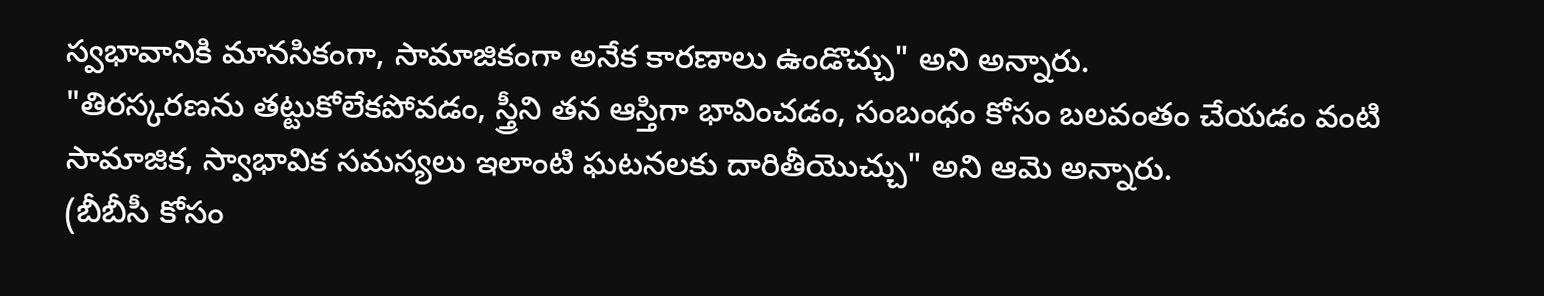స్వభావానికి మానసికంగా, సామాజికంగా అనేక కారణాలు ఉండొచ్చు" అని అన్నారు.
"తిరస్కరణను తట్టుకోలేకపోవడం, స్త్రీని తన ఆస్తిగా భావించడం, సంబంధం కోసం బలవంతం చేయడం వంటి సామాజిక, స్వాభావిక సమస్యలు ఇలాంటి ఘటనలకు దారితీయొచ్చు" అని ఆమె అన్నారు.
(బీబీసీ కోసం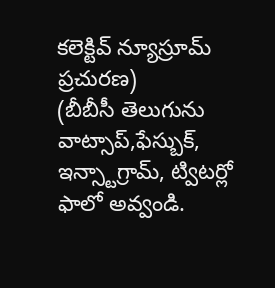కలెక్టివ్ న్యూస్రూమ్ ప్రచురణ)
(బీబీసీ తెలుగును వాట్సాప్,ఫేస్బుక్, ఇన్స్టాగ్రామ్, ట్విటర్లో ఫాలో అవ్వండి.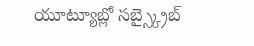యూట్యూబ్లో సబ్స్క్రైబ్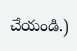చేయండి.)